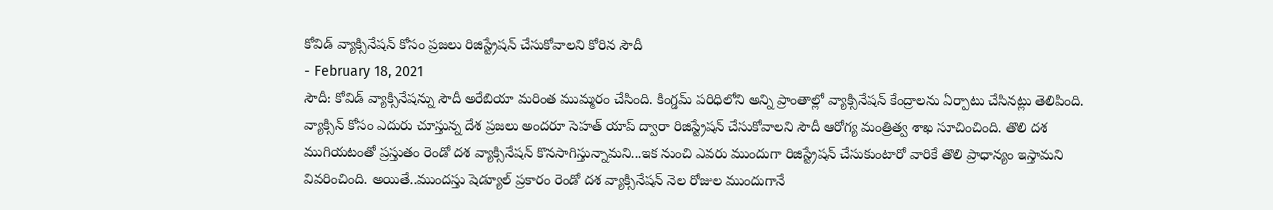కోవిడ్ వ్యాక్సినేషన్ కోసం ప్రజలు రిజిస్ట్రేషన్ చేసుకోవాలని కోరిన సౌదీ
- February 18, 2021
సౌదీ: కోవిడ్ వ్యాక్సినేషన్ను సౌదీ అరేబియా మరింత ముమ్మరం చేసింది. కింగ్డమ్ పరిధిలోని అన్ని ప్రాంతాల్లో వ్యాక్సినేషన్ కేంద్రాలను ఏర్పాటు చేసినట్లు తెలిపింది. వ్యాక్సిన్ కోసం ఎదురు చూస్తున్న దేశ ప్రజలు అందరూ సెహత్ యాప్ ద్వారా రిజిస్ట్రేషన్ చేసుకోవాలని సౌదీ ఆరోగ్య మంత్రిత్వ శాఖ సూచించింది. తొలి దశ ముగియటంతో ప్రస్తుతం రెండో దశ వ్యాక్సినేషన్ కొనసాగిస్తున్నామని...ఇక నుంచి ఎవరు ముందుగా రిజిస్ట్రేషన్ చేసుకుంటారో వారికే తొలి ప్రాధాన్యం ఇస్తామని వివరించింది. అయితే..ముందస్తు షెడ్యూల్ ప్రకారం రెండో దశ వ్యాక్సినేషన్ నెల రోజుల ముందుగానే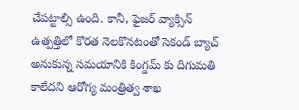చేపట్టాల్సి ఉంది. కానీ, ఫైజర్ వ్యాక్సిన్ ఉత్పత్తిలో కొరత నెలకొనటంతో సెకండ్ బ్యాచ్ అనుకున్న సమయానికి కింగ్డమ్ కు దిగుమతి కాలేదని ఆరోగ్య మంత్రిత్వ శాఖ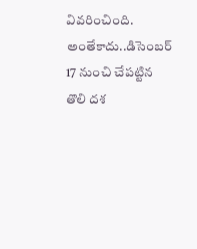వివరించింది. అంతేకాదు..డిసెంబర్ 17 నుంచి చేపట్టిన తొలి దశ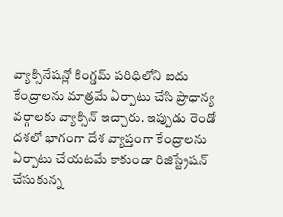వ్యాక్సినేషన్లో కింగ్డమ్ పరిధిలోని ఐదు కేంద్రాలను మాత్రమే ఏర్పాటు చేసి ప్రాధాన్య వర్గాలకు వ్యాక్సిన్ ఇచ్చారు. ఇప్పుడు రెండో దశలో భాగంగా దేశ వ్యాప్తంగా కేంద్రాలను ఏర్పాటు చేయటమే కాకుండా రిజిస్ట్రేషన్ చేసుకున్న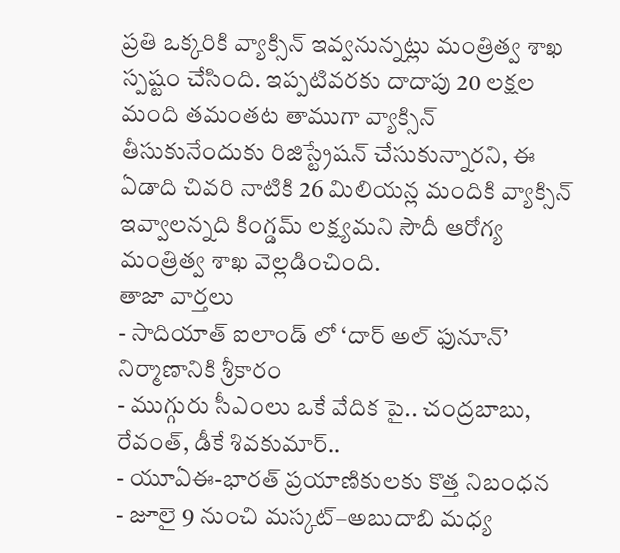ప్రతి ఒక్కరికి వ్యాక్సిన్ ఇవ్వనున్నట్లు మంత్రిత్వ శాఖ స్పష్టం చేసింది. ఇప్పటివరకు దాదాపు 20 లక్షల మంది తమంతట తాముగా వ్యాక్సిన్ తీసుకునేందుకు రిజిస్ట్రేషన్ చేసుకున్నారని, ఈ ఏడాది చివరి నాటికి 26 మిలియన్ల మందికి వ్యాక్సిన్ ఇవ్వాలన్నది కింగ్డమ్ లక్ష్యమని సౌదీ ఆరోగ్య మంత్రిత్వ శాఖ వెల్లడించింది.
తాజా వార్తలు
- సాదియాత్ ఐలాండ్ లో ‘దార్ అల్ ఫునూన్’ నిర్మాణానికి శ్రీకారం
- ముగ్గురు సీఎంలు ఒకే వేదిక పై.. చంద్రబాబు, రేవంత్, డీకే శివకుమార్..
- యూఏఈ-భారత్ ప్రయాణికులకు కొత్త నిబంధన
- జూలై 9 నుంచి మస్కట్–అబుదాబి మధ్య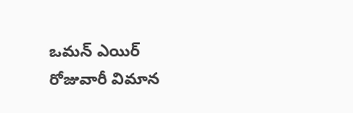ఒమన్ ఎయిర్ రోజువారీ విమాన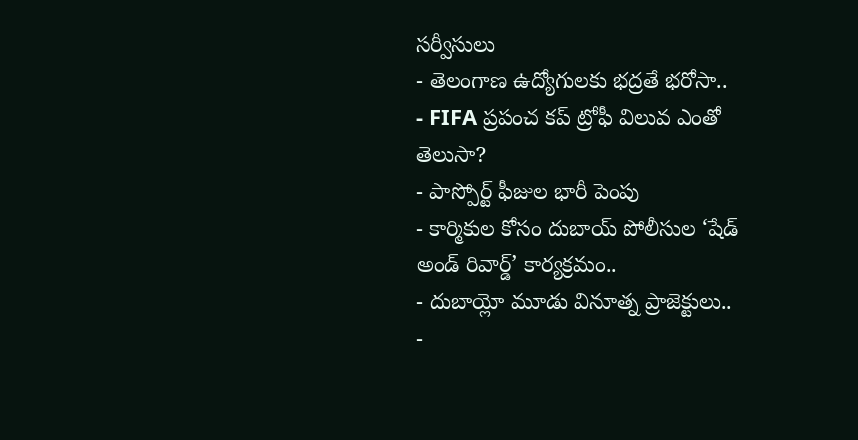సర్వీసులు
- తెలంగాణ ఉద్యోగులకు భద్రతే భరోసా..
- FIFA ప్రపంచ కప్ ట్రోఫీ విలువ ఎంతో తెలుసా?
- పాస్పోర్ట్ ఫీజుల భారీ పెంపు
- కార్మికుల కోసం దుబాయ్ పోలీసుల ‘షేడ్ అండ్ రివార్డ్’ కార్యక్రమం..
- దుబాయ్లో మూడు వినూత్న ప్రాజెక్టులు..
-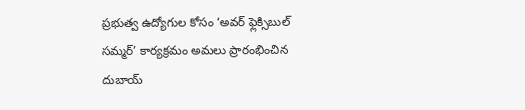ప్రభుత్వ ఉద్యోగుల కోసం ‘అవర్ ఫ్లెక్సిబుల్ సమ్మర్’ కార్యక్రమం అమలు ప్రారంభించిన దుబాయ్